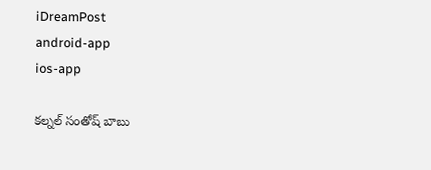iDreamPost
android-app
ios-app

కల్నల్‌ సంతో‌ష్ బాబు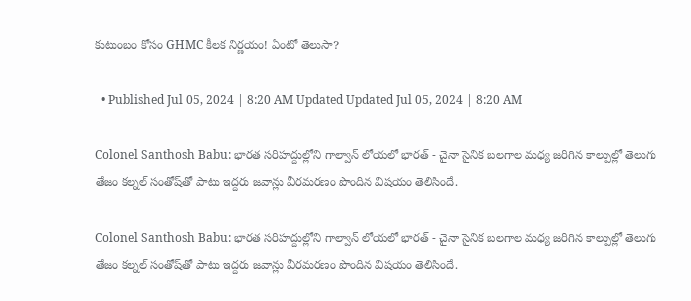కుటుంబం కోసం GHMC కీలక నిర్ణయం! ఏంటో తెలుసా?

  • Published Jul 05, 2024 | 8:20 AM Updated Updated Jul 05, 2024 | 8:20 AM

Colonel Santhosh Babu: భారత సరిహద్దుల్లోని గాల్వాన్ లోయలో భారత్ - చైనా సైనిక బలగాల మధ్య జరిగిన కాల్పుల్లో తెలుగు తేజం కల్నల్ సంతోష్‌తో పాటు ఇద్దరు జవాన్లు వీరమరణం పొందిన విషయం తెలిసిందే.

Colonel Santhosh Babu: భారత సరిహద్దుల్లోని గాల్వాన్ లోయలో భారత్ - చైనా సైనిక బలగాల మధ్య జరిగిన కాల్పుల్లో తెలుగు తేజం కల్నల్ సంతోష్‌తో పాటు ఇద్దరు జవాన్లు వీరమరణం పొందిన విషయం తెలిసిందే.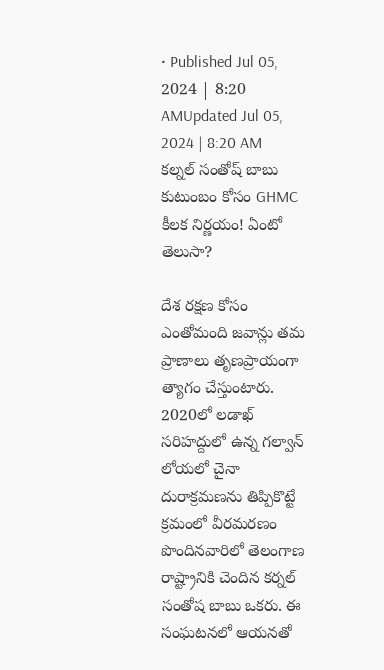• Published Jul 05, 2024 | 8:20 AMUpdated Jul 05, 2024 | 8:20 AM
కల్నల్‌ సంతో‌ష్ బాబు కుటుంబం కోసం GHMC కీలక నిర్ణయం! ఏంటో తెలుసా?

దేశ రక్షణ కోసం ఎంతోమంది జవాన్లు తమ ప్రాణాలు తృణప్రాయంగా త్యాగం చేస్తుంటారు.  2020లో లడాఖ్ సరిహద్దులో ఉన్న గల్వాన్ లోయలో చైనా దురాక్రమణను తిప్పికొట్టే క్రమంలో వీరమరణం పొందినవారిలో తెలంగాణ రాష్ట్రానికి చెందిన కర్నల్ సంతోష బాబు ఒకరు. ఈ సంఘటనలో ఆయనతో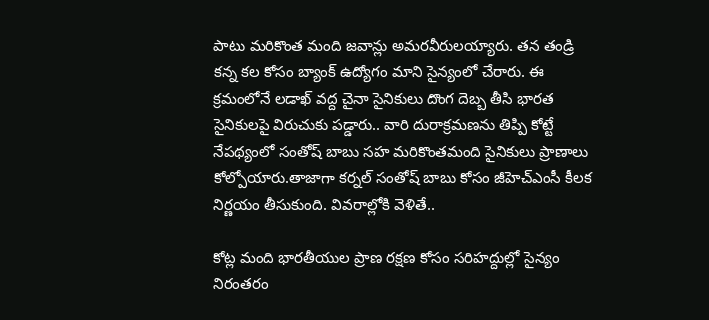పాటు మరికొంత మంది జవాన్లు అమరవీరులయ్యారు. తన తండ్రి కన్న కల కోసం బ్యాంక్ ఉద్యోగం మాని సైన్యంలో చేరారు. ఈ క్రమంలోనే లడాఖ్ వద్ద చైనా సైనికులు దొంగ దెబ్బ తీసి భారత సైనికులపై విరుచుకు పడ్డారు.. వారి దురాక్రమణను తిప్పి కోట్టే నేపథ్యంలో సంతోష్ బాబు సహ మరికొంతమంది సైనికులు ప్రాణాలు కోల్పోయారు.తాజాగా కర్నల్ సంతోష్ బాబు కోసం జీహెచ్ఎంసీ కీలక నిర్ణయం తీసుకుంది. వివరాల్లోకి వెళితే..

కోట్ల మంది భారతీయుల ప్రాణ రక్షణ కోసం సరిహద్దుల్లో సైన్యం నిరంతరం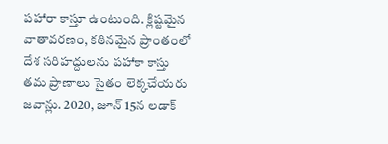పహారా కాస్తూ ఉంటుంది. క్లిష్టమైన వాతావరణం, కఠినమైన ప్రాంతంలో దేశ సరిహద్దులను పహాకా కాస్తు తమ ప్రాణాలు సైతం లెక్కచేయరు జవాన్లు. 2020, జూన్ 15న లడాక్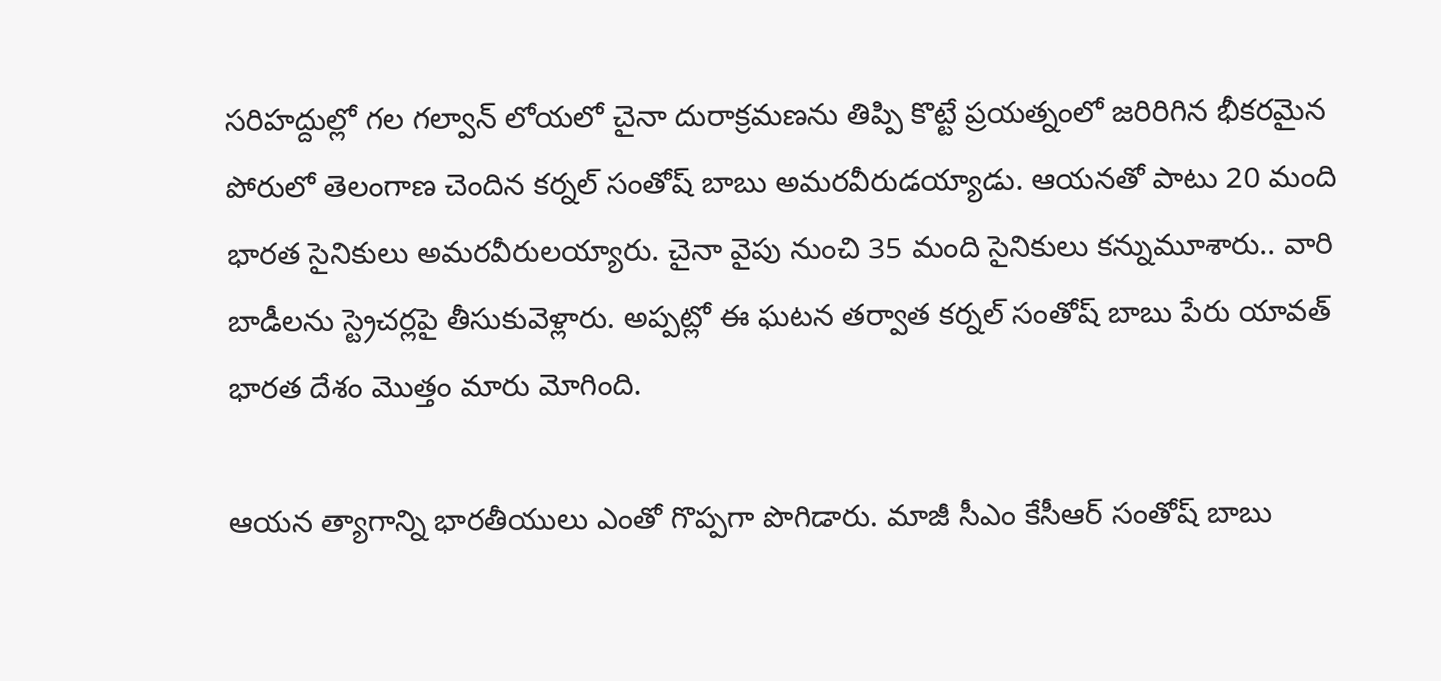సరిహద్దుల్లో గల గల్వాన్ లోయలో చైనా దురాక్రమణను తిప్పి కొట్టే ప్రయత్నంలో జరిరిగిన భీకరమైన పోరులో తెలంగాణ చెందిన కర్నల్ సంతోష్ బాబు అమరవీరుడయ్యాడు. ఆయనతో పాటు 20 మంది భారత సైనికులు అమరవీరులయ్యారు. చైనా వైపు నుంచి 35 మంది సైనికులు కన్నుమూశారు.. వారి బాడీలను స్ట్రెచర్లపై తీసుకువెళ్లారు. అప్పట్లో ఈ ఘటన తర్వాత కర్నల్ సంతోష్ బాబు పేరు యావత్ భారత దేశం మొత్తం మారు మోగింది.

ఆయన త్యాగాన్ని భారతీయులు ఎంతో గొప్పగా పొగిడారు. మాజీ సీఎం కేసీఆర్ సంతోష్ బాబు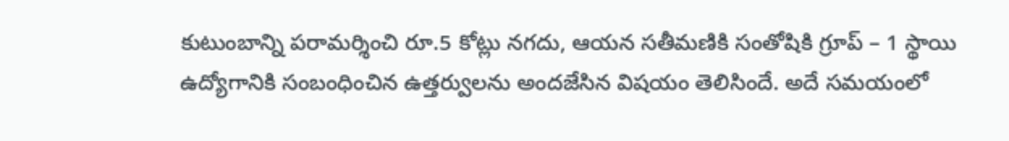కుటుంబాన్ని పరామర్శించి రూ.5 కోట్లు నగదు, ఆయన సతీమణికి సంతోషికి గ్రూప్ – 1 స్థాయి ఉద్యోగానికి సంబంధించిన ఉత్తర్వులను అందజేసిన విషయం తెలిసిందే. అదే సమయంలో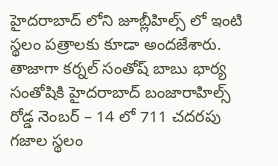హైదరాబాద్ లోని జూబ్లీహిల్స్ లో ఇంటి స్థలం పత్రాలకు కూడా అందజేశారు. తాజాగా కర్నల్ సంతోష్ బాబు భార్య సంతోషికి హైదరాబాద్ బంజారాహిల్స్ రోడ్డ నెంబర్ – 14 లో 711 చదరపు గజాల స్థలం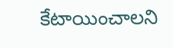కేటాయించాలని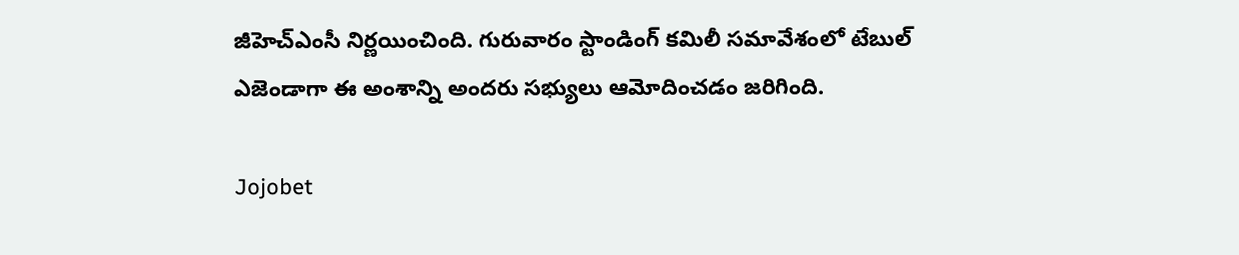జీహెచ్ఎంసీ నిర్ణయించింది. గురువారం స్టాండింగ్ కమిలీ సమావేశంలో టేబుల్ ఎజెండాగా ఈ అంశాన్ని అందరు సభ్యులు ఆమోదించడం జరిగింది.

Jojobet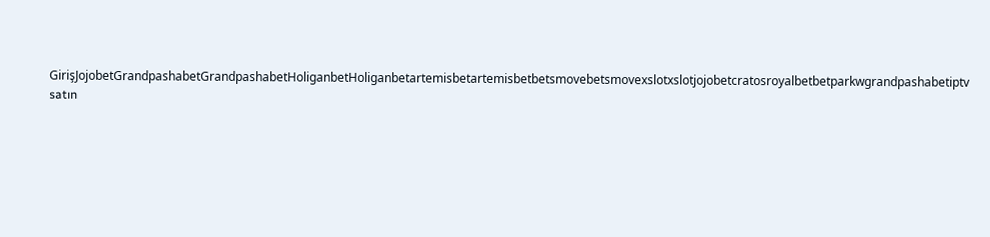GirişJojobetGrandpashabetGrandpashabetHoliganbetHoliganbetartemisbetartemisbetbetsmovebetsmovexslotxslotjojobetcratosroyalbetbetparkwgrandpashabetiptv satın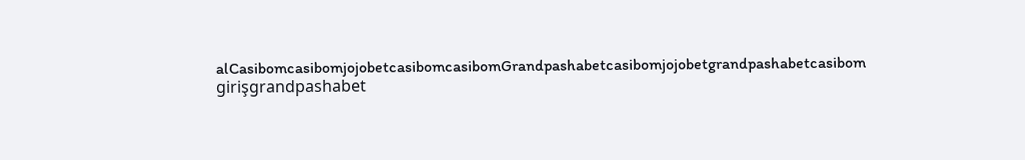alCasibomcasibomjojobetcasibomcasibomGrandpashabetcasibomjojobetgrandpashabetcasibom girişgrandpashabet